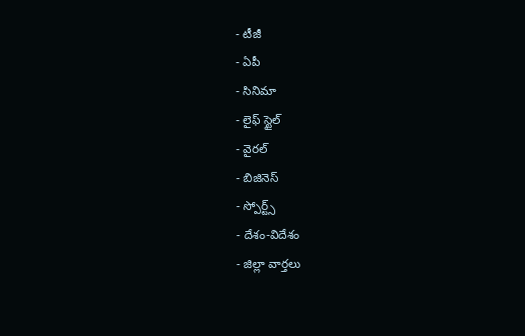- టీజీ
- ఏపీ
- సినిమా
- లైఫ్ స్టైల్
- వైరల్
- బిజినెస్
- స్పోర్ట్స్
- దేశం-విదేశం
- జిల్లా వార్తలు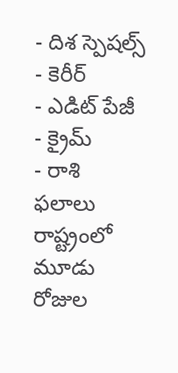- దిశ స్పెషల్స్
- కెరీర్
- ఎడిట్ పేజీ
- క్రైమ్
- రాశి ఫలాలు
రాష్ట్రంలో మూడు రోజుల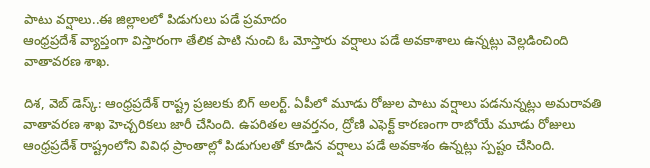పాటు వర్షాలు..ఈ జిల్లాలలో పిడుగులు పడే ప్రమాదం
ఆంధ్రప్రదేశ్ వ్యాప్తంగా విస్తారంగా తేలిక పాటి నుంచి ఓ మోస్తారు వర్షాలు పడే అవకాశాలు ఉన్నట్లు వెల్లడించింది వాతావరణ శాఖ.

దిశ, వెబ్ డెస్క్: ఆంధ్రప్రదేశ్ రాష్ట్ర ప్రజలకు బిగ్ అలర్ట్. ఏపీలో మూడు రోజుల పాటు వర్షాలు పడనున్నట్లు అమరావతి వాతావరణ శాఖ హెచ్చరికలు జారీ చేసింది. ఉపరితల ఆవర్తనం, ద్రోణి ఎఫెక్ట్ కారణంగా రాబోయే మూడు రోజులు ఆంధ్రప్రదేశ్ రాష్ట్రంలోని వివిధ ప్రాంతాల్లో పిడుగులతో కూడిన వర్షాలు పడే అవకాశం ఉన్నట్లు స్పష్టం చేసింది.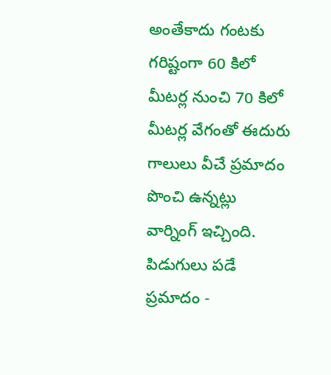అంతేకాదు గంటకు గరిష్టంగా 60 కిలో మీటర్ల నుంచి 70 కిలో మీటర్ల వేగంతో ఈదురు గాలులు వీచే ప్రమాదం పొంచి ఉన్నట్లు వార్నింగ్ ఇచ్చింది.
పిడుగులు పడే ప్రమాదం -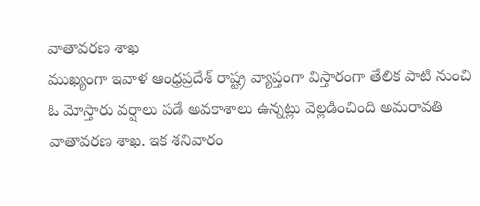వాతావరణ శాఖ
ముఖ్యంగా ఇవాళ ఆంధ్రప్రదేశ్ రాష్ట్ర వ్యాప్తంగా విస్తారంగా తేలిక పాటి నుంచి ఓ మోస్తారు వర్షాలు పడే అవకాశాలు ఉన్నట్లు వెల్లడించింది అమరావతి వాతావరణ శాఖ. ఇక శనివారం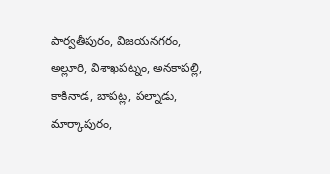పార్వతీపురం, విజయనగరం, అల్లూరి, విశాఖపట్నం, అనకాపల్లి, కాకినాడ, బాపట్ల, పల్నాడు, మార్కాపురం,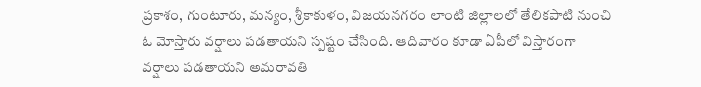ప్రకాశం, గుంటూరు, మన్యం, శ్రీకాకుళం, విజయనగరం లాంటి జిల్లాలలో తేలికపాటి నుంచి ఓ మోస్తారు వర్షాలు పడతాయని స్పష్టం చేసింది. ఆదివారం కూడా ఏపీలో విస్తారంగా వర్షాలు పడతాయని అమరావతి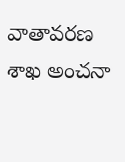వాతావరణ శాఖ అంచనా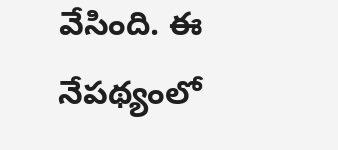వేసింది. ఈ నేపథ్యంలో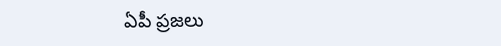ఏపీ ప్రజలు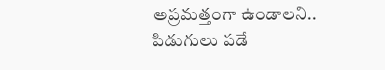అప్రమత్తంగా ఉండాలని.. పిడుగులు పడే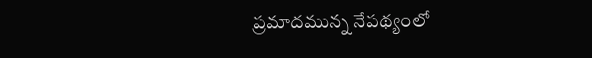ప్రమాదమున్న నేపథ్యంలో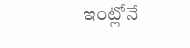ఇంట్లోనే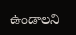ఉండాలని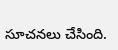సూచనలు చేసింది.